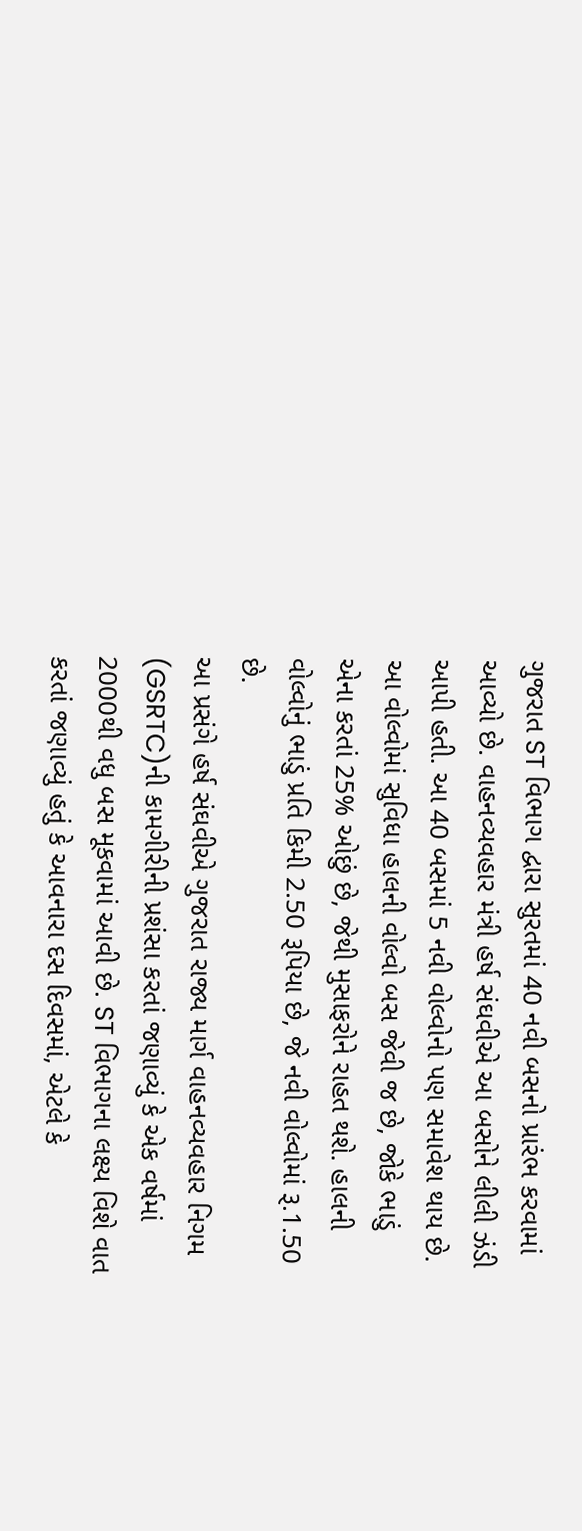ગુજરાત ST વિભાગ દ્વારા સુરતમાં 40 નવી બસનો પ્રારંભ કરવામાં આવ્યો છે. વાહનવ્યવહાર મંત્રી હર્ષ સંઘવીએ આ બસોને લીલી ઝંડી આપી હતી. આ 40 બસમાં 5 નવી વોલ્વોનો પણ સમાવેશ થાય છે.
આ વોલ્વોમાં સુવિધા હાલની વોલ્વો બસ જેવી જ છે, જોકે ભાડું એના કરતાં 25% ઓછું છે, જેથી મુસાફરોને રાહત થશે. હાલની વોલ્વોનું ભાડું પ્રતિ કિમી 2.50 રૂપિયા છે, જે નવી વોલ્વોમાં રૂ.1.50 છે.
આ પ્રસંગે હર્ષ સંઘવીએ ગુજરાત રાજ્ય માર્ગ વાહનવ્યવહાર નિગમ (GSRTC)ની કામગીરીની પ્રશંસા કરતાં જણાવ્યું કે એક વર્ષમાં 2000થી વધુ બસ મૂકવામાં આવી છે. ST વિભાગના લક્ષ્ય વિશે વાત કરતાં જણાવ્યું હતું કે આવનારા દસ દિવસમાં, એટલે કે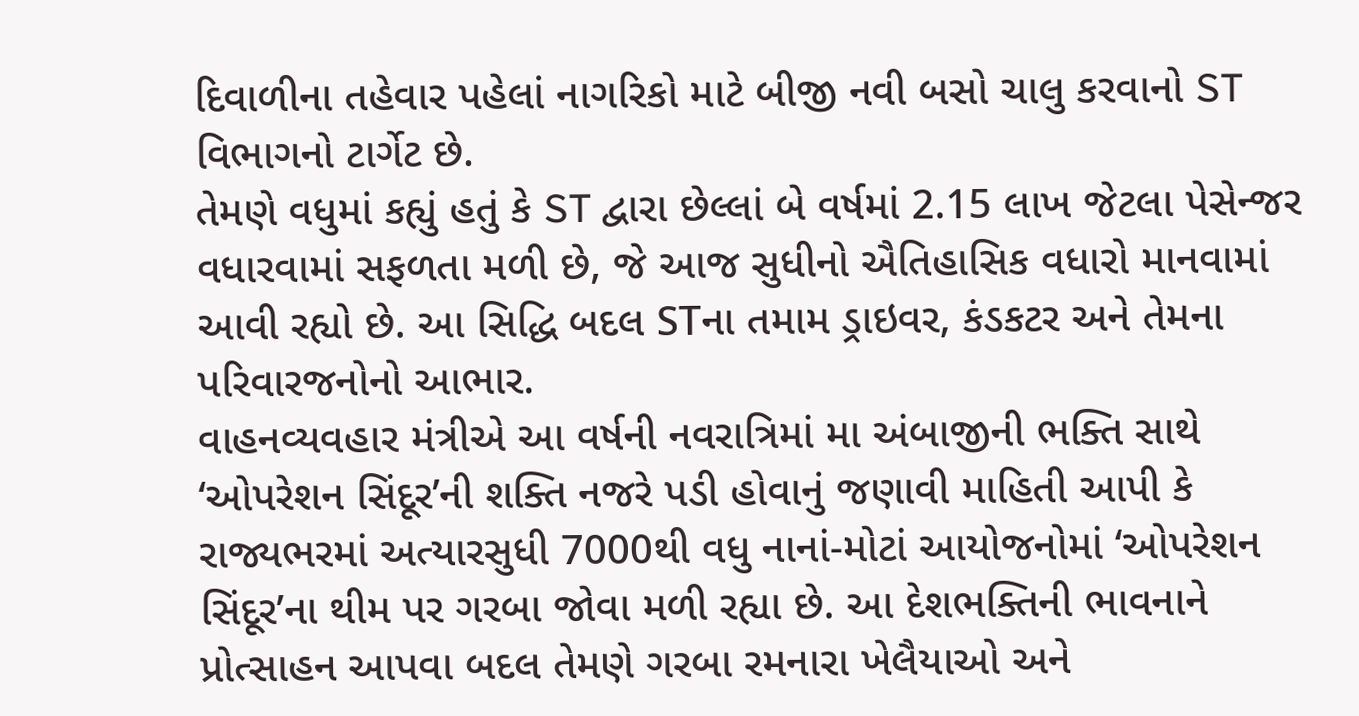દિવાળીના તહેવાર પહેલાં નાગરિકો માટે બીજી નવી બસો ચાલુ કરવાનો ST વિભાગનો ટાર્ગેટ છે.
તેમણે વધુમાં કહ્યું હતું કે ST દ્વારા છેલ્લાં બે વર્ષમાં 2.15 લાખ જેટલા પેસેન્જર વધારવામાં સફળતા મળી છે, જે આજ સુધીનો ઐતિહાસિક વધારો માનવામાં આવી રહ્યો છે. આ સિદ્ધિ બદલ STના તમામ ડ્રાઇવર, કંડકટર અને તેમના પરિવારજનોનો આભાર.
વાહનવ્યવહાર મંત્રીએ આ વર્ષની નવરાત્રિમાં મા અંબાજીની ભક્તિ સાથે ‘ઓપરેશન સિંદૂર’ની શક્તિ નજરે પડી હોવાનું જણાવી માહિતી આપી કે રાજ્યભરમાં અત્યારસુધી 7000થી વધુ નાનાં-મોટાં આયોજનોમાં ‘ઓપરેશન સિંદૂર’ના થીમ પર ગરબા જોવા મળી રહ્યા છે. આ દેશભક્તિની ભાવનાને પ્રોત્સાહન આપવા બદલ તેમણે ગરબા રમનારા ખેલૈયાઓ અને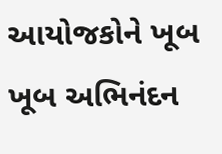આયોજકોને ખૂબ ખૂબ અભિનંદન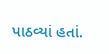પાઠવ્યાં હતાં.